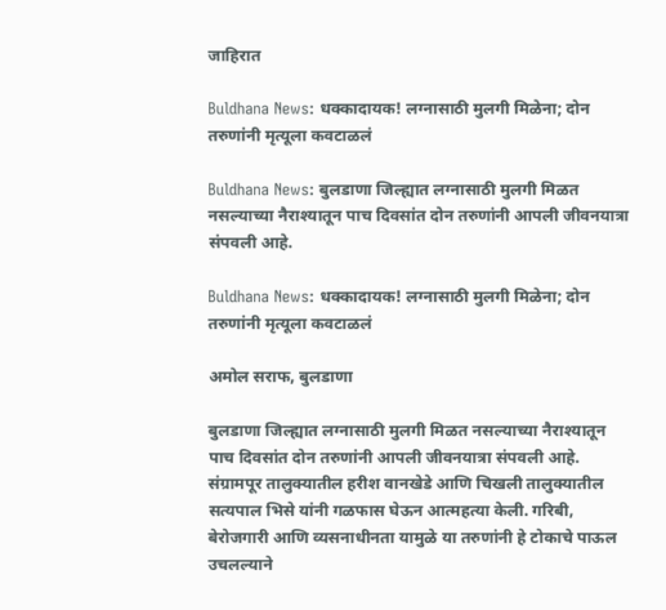जाहिरात

Buldhana News: धक्कादायक! लग्नासाठी मुलगी मिळेना; दोन तरुणांनी मृत्यूला कवटाळलं

Buldhana News: बुलडाणा जिल्ह्यात लग्नासाठी मुलगी मिळत नसल्याच्या नैराश्यातून पाच दिवसांत दोन तरुणांनी आपली जीवनयात्रा संपवली आहे.

Buldhana News: धक्कादायक! लग्नासाठी मुलगी मिळेना; दोन तरुणांनी मृत्यूला कवटाळलं

अमोल सराफ, बुलडाणा

बुलडाणा जिल्ह्यात लग्नासाठी मुलगी मिळत नसल्याच्या नैराश्यातून पाच दिवसांत दोन तरुणांनी आपली जीवनयात्रा संपवली आहे. संग्रामपूर तालुक्यातील हरीश वानखेडे आणि चिखली तालुक्यातील सत्यपाल भिसे यांनी गळफास घेऊन आत्महत्या केली. गरिबी, बेरोजगारी आणि व्यसनाधीनता यामुळे या तरुणांनी हे टोकाचे पाऊल उचलल्याने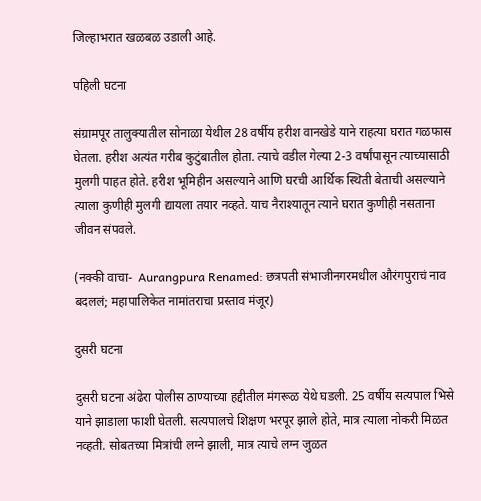जिल्हाभरात खळबळ उडाली आहे.

पहिली घटना

संग्रामपूर तालुक्यातील सोनाळा येथील 28 वर्षीय हरीश वानखेडे याने राहत्या घरात गळफास घेतला. हरीश अत्यंत गरीब कुटुंबातील होता. त्याचे वडील गेल्या 2-3 वर्षांपासून त्याच्यासाठी मुलगी पाहत होते. हरीश भूमिहीन असल्याने आणि घरची आर्थिक स्थिती बेताची असल्याने त्याला कुणीही मुलगी द्यायला तयार नव्हते. याच नैराश्यातून त्याने घरात कुणीही नसताना जीवन संपवले.

(नक्की वाचा-  Aurangpura Renamed: छत्रपती संभाजीनगरमधील औरंगपुराचं नाव बदललं; महापालिकेत नामांतराचा प्रस्ताव मंजूर)

दुसरी घटना

दुसरी घटना अंढेरा पोलीस ठाण्याच्या हद्दीतील मंगरूळ येथे घडली. 25 वर्षीय सत्यपाल भिसे याने झाडाला फाशी घेतली. सत्यपालचे शिक्षण भरपूर झाले होते, मात्र त्याला नोकरी मिळत नव्हती. सोबतच्या मित्रांची लग्ने झाली, मात्र त्याचे लग्न जुळत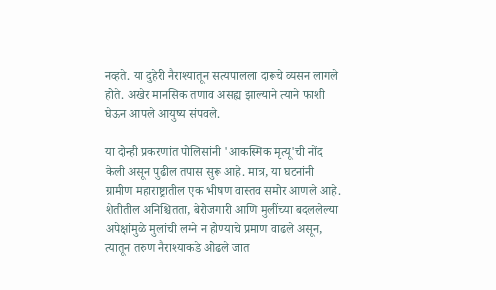नव्हते. या दुहेरी नैराश्यातून सत्यपालला दारूचे व्यसन लागले होते. अखेर मानसिक तणाव असह्य झाल्याने त्याने फाशी घेऊन आपले आयुष्य संपवले.

या दोन्ही प्रकरणांत पोलिसांनी 'आकस्मिक मृत्यू'ची नोंद केली असून पुढील तपास सुरू आहे. मात्र, या घटनांनी ग्रामीण महाराष्ट्रातील एक भीषण वास्तव समोर आणले आहे. शेतीतील अनिश्चितता, बेरोजगारी आणि मुलींच्या बदललेल्या अपेक्षांमुळे मुलांची लग्ने न होण्याचे प्रमाण वाढले असून, त्यातून तरुण नैराश्याकडे ओढले जात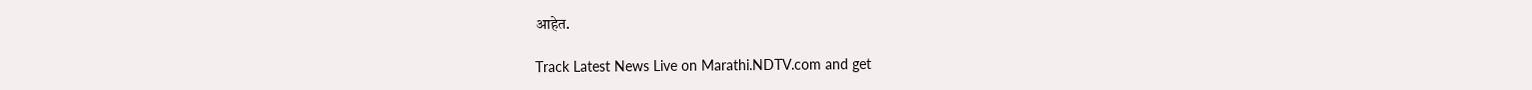आहेत.

Track Latest News Live on Marathi.NDTV.com and get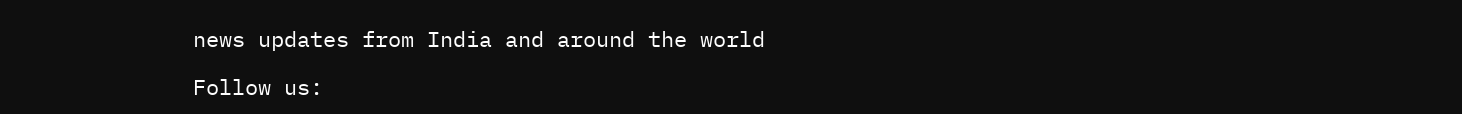news updates from India and around the world

Follow us: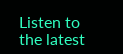Listen to the latest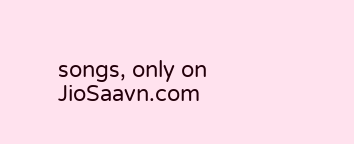songs, only on JioSaavn.com